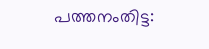പത്തനംതിട്ട: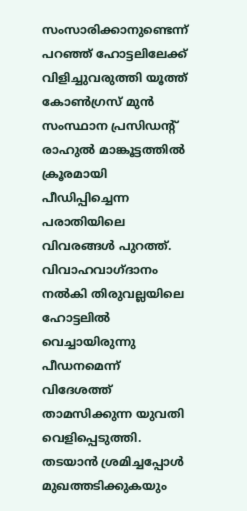സംസാരിക്കാനുണ്ടെന്ന് പറഞ്ഞ് ഹോട്ടലിലേക്ക് വിളിച്ചുവരുത്തി യൂത്ത് കോൺഗ്രസ് മുൻ സംസ്ഥാന പ്രസിഡന്റ് രാഹുൽ മാങ്കൂട്ടത്തിൽ ക്രൂരമായി പീഡിപ്പിച്ചെന്ന പരാതിയിലെ വിവരങ്ങൾ പുറത്ത്. വിവാഹവാഗ്ദാനം നൽകി തിരുവല്ലയിലെ ഹോട്ടലിൽ വെച്ചായിരുന്നു പീഡനമെന്ന് വിദേശത്ത് താമസിക്കുന്ന യുവതി വെളിപ്പെടുത്തി. തടയാൻ ശ്രമിച്ചപ്പോൾ മുഖത്തടിക്കുകയും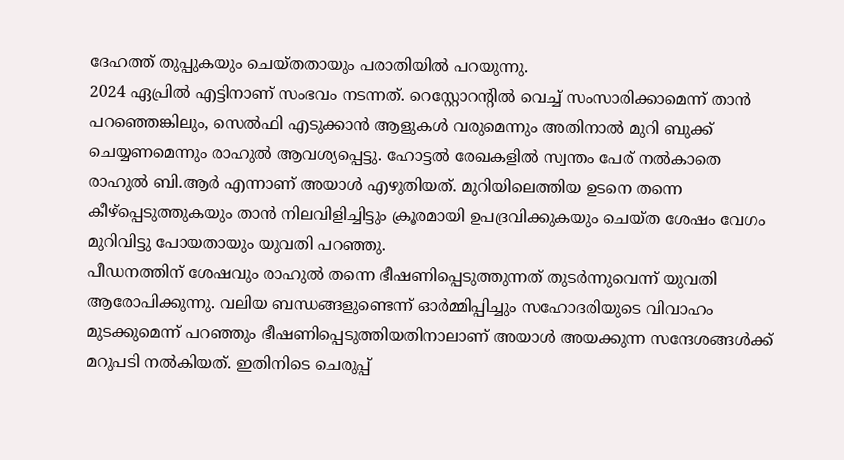ദേഹത്ത് തുപ്പുകയും ചെയ്തതായും പരാതിയിൽ പറയുന്നു.
2024 ഏപ്രിൽ എട്ടിനാണ് സംഭവം നടന്നത്. റെസ്റ്റോറന്റിൽ വെച്ച് സംസാരിക്കാമെന്ന് താൻ പറഞ്ഞെങ്കിലും, സെൽഫി എടുക്കാൻ ആളുകൾ വരുമെന്നും അതിനാൽ മുറി ബുക്ക് ചെയ്യണമെന്നും രാഹുൽ ആവശ്യപ്പെട്ടു. ഹോട്ടൽ രേഖകളിൽ സ്വന്തം പേര് നൽകാതെ രാഹുൽ ബി.ആർ എന്നാണ് അയാൾ എഴുതിയത്. മുറിയിലെത്തിയ ഉടനെ തന്നെ കീഴ്പ്പെടുത്തുകയും താൻ നിലവിളിച്ചിട്ടും ക്രൂരമായി ഉപദ്രവിക്കുകയും ചെയ്ത ശേഷം വേഗം മുറിവിട്ടു പോയതായും യുവതി പറഞ്ഞു.
പീഡനത്തിന് ശേഷവും രാഹുൽ തന്നെ ഭീഷണിപ്പെടുത്തുന്നത് തുടർന്നുവെന്ന് യുവതി ആരോപിക്കുന്നു. വലിയ ബന്ധങ്ങളുണ്ടെന്ന് ഓർമ്മിപ്പിച്ചും സഹോദരിയുടെ വിവാഹം മുടക്കുമെന്ന് പറഞ്ഞും ഭീഷണിപ്പെടുത്തിയതിനാലാണ് അയാൾ അയക്കുന്ന സന്ദേശങ്ങൾക്ക് മറുപടി നൽകിയത്. ഇതിനിടെ ചെരുപ്പ്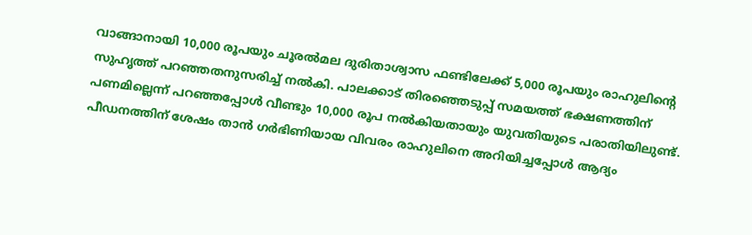വാങ്ങാനായി 10,000 രൂപയും ചൂരൽമല ദുരിതാശ്വാസ ഫണ്ടിലേക്ക് 5,000 രൂപയും രാഹുലിന്റെ സുഹൃത്ത് പറഞ്ഞതനുസരിച്ച് നൽകി. പാലക്കാട് തിരഞ്ഞെടുപ്പ് സമയത്ത് ഭക്ഷണത്തിന് പണമില്ലെന്ന് പറഞ്ഞപ്പോൾ വീണ്ടും 10,000 രൂപ നൽകിയതായും യുവതിയുടെ പരാതിയിലുണ്ട്.
പീഡനത്തിന് ശേഷം താൻ ഗർഭിണിയായ വിവരം രാഹുലിനെ അറിയിച്ചപ്പോൾ ആദ്യം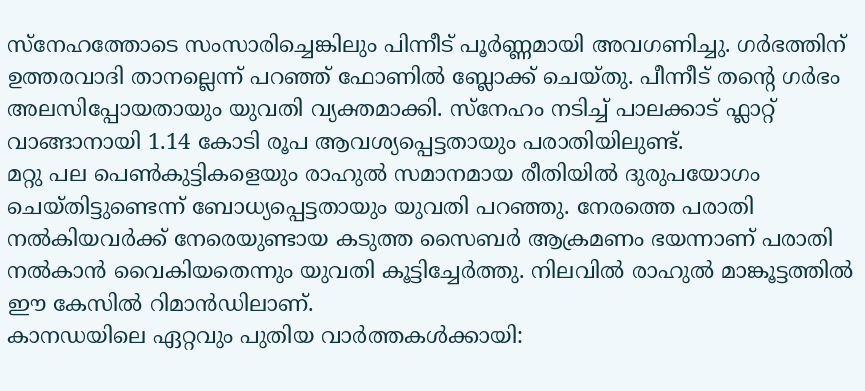സ്നേഹത്തോടെ സംസാരിച്ചെങ്കിലും പിന്നീട് പൂർണ്ണമായി അവഗണിച്ചു. ഗർഭത്തിന് ഉത്തരവാദി താനല്ലെന്ന് പറഞ്ഞ് ഫോണിൽ ബ്ലോക്ക് ചെയ്തു. പീന്നീട് തന്റെ ഗർഭം അലസിപ്പോയതായും യുവതി വ്യക്തമാക്കി. സ്നേഹം നടിച്ച് പാലക്കാട് ഫ്ലാറ്റ് വാങ്ങാനായി 1.14 കോടി രൂപ ആവശ്യപ്പെട്ടതായും പരാതിയിലുണ്ട്.
മറ്റു പല പെൺകുട്ടികളെയും രാഹുൽ സമാനമായ രീതിയിൽ ദുരുപയോഗം ചെയ്തിട്ടുണ്ടെന്ന് ബോധ്യപ്പെട്ടതായും യുവതി പറഞ്ഞു. നേരത്തെ പരാതി നൽകിയവർക്ക് നേരെയുണ്ടായ കടുത്ത സൈബർ ആക്രമണം ഭയന്നാണ് പരാതി നൽകാൻ വൈകിയതെന്നും യുവതി കൂട്ടിച്ചേർത്തു. നിലവിൽ രാഹുൽ മാങ്കൂട്ടത്തിൽ ഈ കേസിൽ റിമാൻഡിലാണ്.
കാനഡയിലെ ഏറ്റവും പുതിയ വാർത്തകൾക്കായി: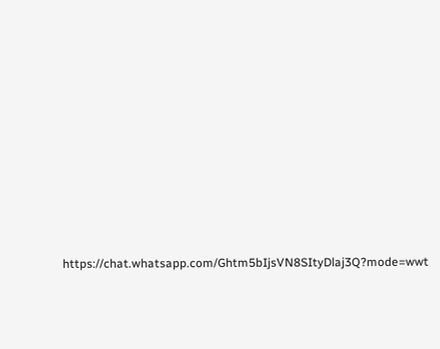https://chat.whatsapp.com/Ghtm5bIjsVN8SItyDlaj3Q?mode=wwt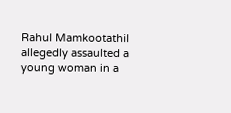Rahul Mamkootathil allegedly assaulted a young woman in a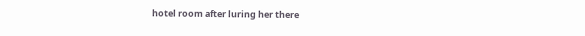hotel room after luring her there